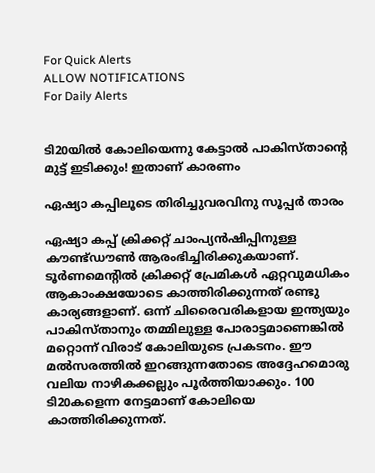For Quick Alerts
ALLOW NOTIFICATIONS
For Daily Alerts


ടി20യില്‍ കോലിയെന്നു കേട്ടാല്‍ പാകിസ്താന്റെ മുട്ട് ഇടിക്കും! ഇതാണ് കാരണം

ഏഷ്യാ കപ്പിലൂടെ തിരിച്ചുവരവിനു സൂപ്പര്‍ താരം

ഏഷ്യാ കപ്പ് ക്രിക്കറ്റ് ചാംപ്യന്‍ഷിപ്പിനുള്ള കൗണ്ട്ഡൗണ്‍ ആരംഭിച്ചിരിക്കുകയാണ്. ടൂര്‍ണമെന്റില്‍ ക്രിക്കറ്റ് പ്രേമികള്‍ ഏറ്റവുമധികം ആകാംക്ഷയോടെ കാത്തിരിക്കുന്നത് രണ്ടു കാര്യങ്ങളാണ്. ഒന്ന് ചിരൈവരികളായ ഇന്ത്യയും പാകിസ്താനും തമ്മിലുള്ള പോരാട്ടമാണെങ്കില്‍ മറ്റൊന്ന് വിരാട് കോലിയുടെ പ്രകടനം. ഈ മല്‍സരത്തില്‍ ഇറങ്ങുന്നതോടെ അദ്ദേഹമൊരു വലിയ നാഴികക്കല്ലും പൂര്‍ത്തിയാക്കും. 100 ടി20കളെന്ന നേട്ടമാണ് കോലിയെ കാത്തിരിക്കുന്നത്.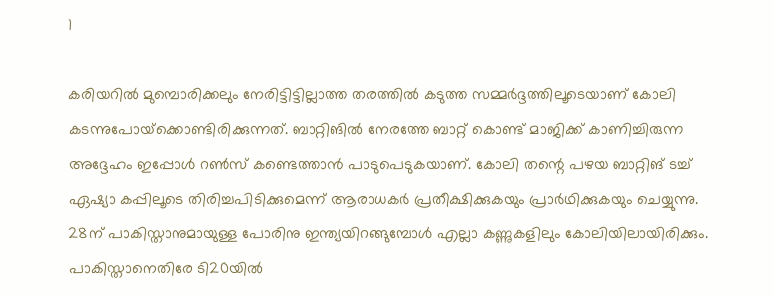1

കരിയറില്‍ മുമ്പൊരിക്കലും നേരിട്ടിട്ടില്ലാത്ത തരത്തില്‍ കടുത്ത സമ്മര്‍ദ്ദത്തിലൂടെയാണ് കോലി കടന്നുപോയ്‌ക്കൊണ്ടിരിക്കുന്നത്. ബാറ്റിങില്‍ നേരത്തേ ബാറ്റ് കൊണ്ട് മാജിക്ക് കാണിച്ചിരുന്ന അദ്ദേഹം ഇപ്പോള്‍ റണ്‍സ് കണ്ടെത്താന്‍ പാടുപെടുകയാണ്. കോലി തന്റെ പഴയ ബാറ്റിങ് ടച്ച് ഏഷ്യാ കപ്പിലൂടെ തിരിച്ചപിടിക്കുമെന്ന് ആരാധകര്‍ പ്രതീക്ഷിക്കുകയും പ്രാര്‍ഥിക്കുകയും ചെയ്യുന്നു. 28ന് പാകിസ്താനുമായുള്ള പോരിനു ഇന്ത്യയിറങ്ങുമ്പോള്‍ എല്ലാ കണ്ണുകളിലും കോലിയിലായിരിക്കും. പാകിസ്താനെതിരേ ടി20യില്‍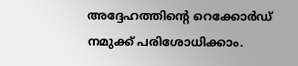അദ്ദേഹത്തിന്റെ റെക്കോര്‍ഡ് നമുക്ക് പരിശോധിക്കാം.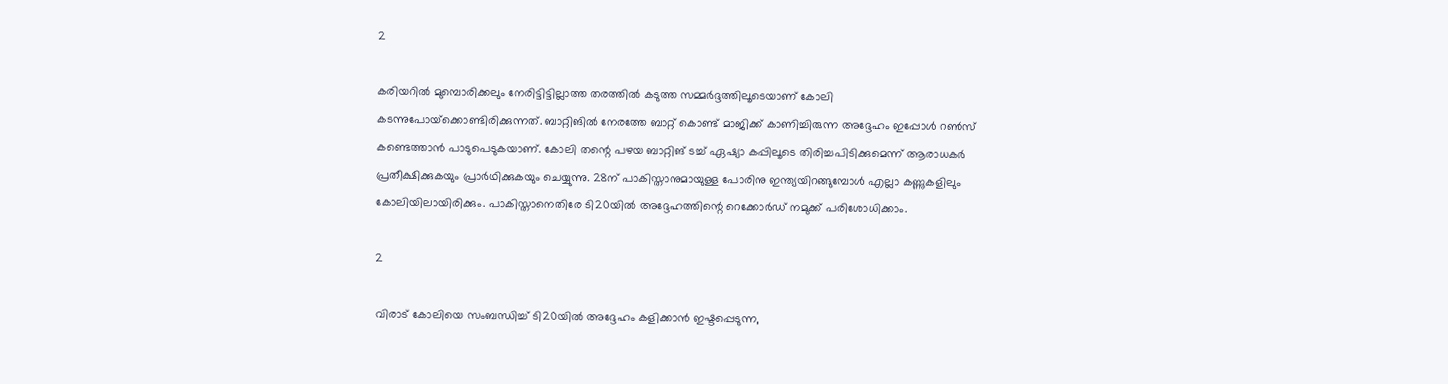2

കരിയറില്‍ മുമ്പൊരിക്കലും നേരിട്ടിട്ടില്ലാത്ത തരത്തില്‍ കടുത്ത സമ്മര്‍ദ്ദത്തിലൂടെയാണ് കോലി കടന്നുപോയ്‌ക്കൊണ്ടിരിക്കുന്നത്. ബാറ്റിങില്‍ നേരത്തേ ബാറ്റ് കൊണ്ട് മാജിക്ക് കാണിച്ചിരുന്ന അദ്ദേഹം ഇപ്പോള്‍ റണ്‍സ് കണ്ടെത്താന്‍ പാടുപെടുകയാണ്. കോലി തന്റെ പഴയ ബാറ്റിങ് ടച്ച് ഏഷ്യാ കപ്പിലൂടെ തിരിച്ചപിടിക്കുമെന്ന് ആരാധകര്‍ പ്രതീക്ഷിക്കുകയും പ്രാര്‍ഥിക്കുകയും ചെയ്യുന്നു. 28ന് പാകിസ്താനുമായുള്ള പോരിനു ഇന്ത്യയിറങ്ങുമ്പോള്‍ എല്ലാ കണ്ണുകളിലും കോലിയിലായിരിക്കും. പാകിസ്താനെതിരേ ടി20യില്‍ അദ്ദേഹത്തിന്റെ റെക്കോര്‍ഡ് നമുക്ക് പരിശോധിക്കാം.

2

വിരാട് കോലിയെ സംബന്ധിച്ച് ടി20യില്‍ അദ്ദേഹം കളിക്കാന്‍ ഇഷ്ടപ്പെടുന്ന,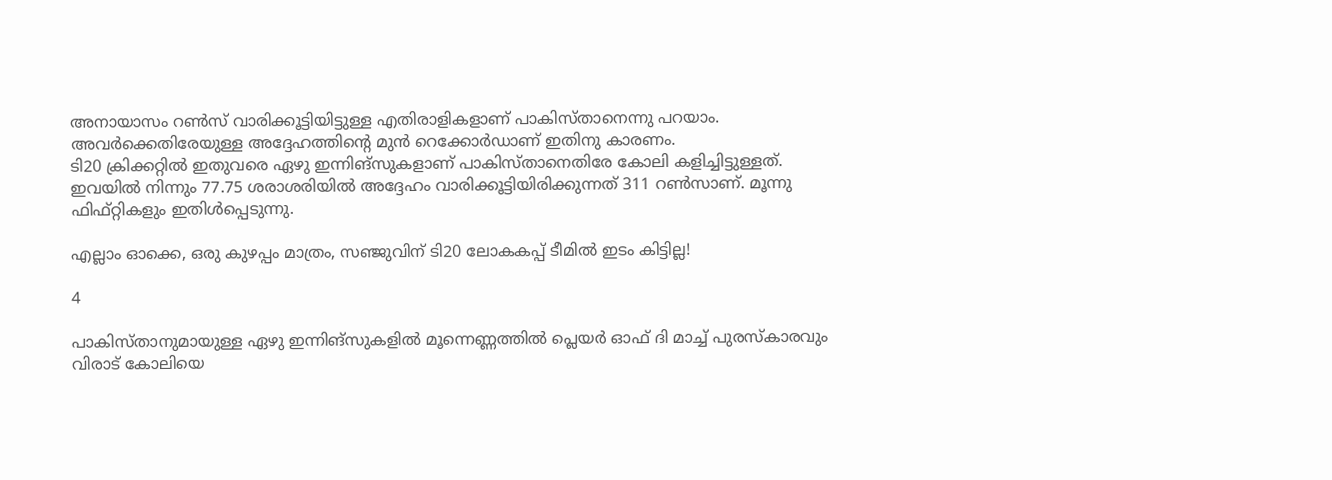അനായാസം റണ്‍സ് വാരിക്കൂട്ടിയിട്ടുള്ള എതിരാളികളാണ് പാകിസ്താനെന്നു പറയാം. അവര്‍ക്കെതിരേയുള്ള അദ്ദേഹത്തിന്റെ മുന്‍ റെക്കോര്‍ഡാണ് ഇതിനു കാരണം.
ടി20 ക്രിക്കറ്റില്‍ ഇതുവരെ ഏഴു ഇന്നിങ്‌സുകളാണ് പാകിസ്താനെതിരേ കോലി കളിച്ചിട്ടുള്ളത്. ഇവയില്‍ നിന്നും 77.75 ശരാശരിയില്‍ അദ്ദേഹം വാരിക്കൂട്ടിയിരിക്കുന്നത് 311 റണ്‍സാണ്. മൂന്നു ഫിഫ്റ്റികളും ഇതിള്‍പ്പെടുന്നു.

എല്ലാം ഓക്കെ, ഒരു കുഴപ്പം മാത്രം, സഞ്ജുവിന് ടി20 ലോകകപ്പ് ടീമില്‍ ഇടം കിട്ടില്ല!

4

പാകിസ്താനുമായുള്ള ഏഴു ഇന്നിങ്‌സുകളില്‍ മൂന്നെണ്ണത്തില്‍ പ്ലെയര്‍ ഓഫ് ദി മാച്ച് പുരസ്‌കാരവും വിരാട് കോലിയെ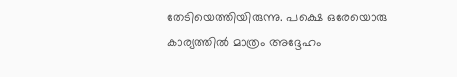തേടിയെത്തിയിരുന്നു. പക്ഷെ ഒരേയൊരു കാര്യത്തില്‍ മാത്രം അദ്ദേഹം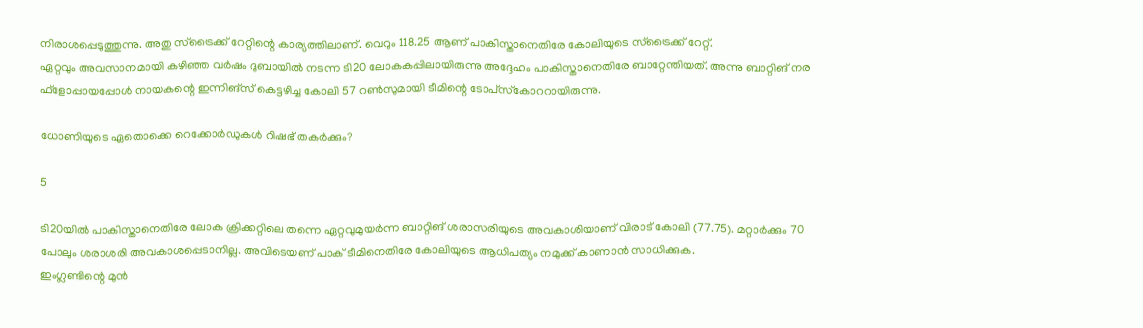നിരാശപ്പെടുത്തുന്നു. അതു സ്‌ട്രൈക്ക് റേറ്റിന്റെ കാര്യത്തിലാണ്. വെറും 118.25 ആണ് പാകിസ്താനെതിരേ കോലിയുടെ സ്‌ട്രൈക്ക് റേറ്റ്.
ഏറ്റവും അവസാനമായി കഴിഞ്ഞ വര്‍ഷം ദുബായില്‍ നടന്ന ടി20 ലോകകപ്പിലായിരുന്നു അദ്ദേഹം പാകിസ്താനെതിരേ ബാറ്റേന്തിയത്. അന്നു ബാറ്റിങ് നര ഫ്‌ളോപ്പായപ്പോള്‍ നായകന്റെ ഇന്നിങ്‌സ് കെട്ടഴിച്ച കോലി 57 റണ്‍സുമായി ടീമിന്റെ ടോപ്‌സ്‌കോററായിരുന്നു.

ധോണിയുടെ ഏതൊക്കെ റെക്കോര്‍ഡുകള്‍ റിഷഭ് തകര്‍ക്കും?

5

ടി20യില്‍ പാകിസ്താനെതിരേ ലോക ക്രിക്കറ്റിലെ തന്നെ ഏറ്റവുമുയര്‍ന്ന ബാറ്റിങ് ശരാസരിയുടെ അവകാശിയാണ് വിരാട് കോലി (77.75). മറ്റാര്‍ക്കും 70 പോലും ശരാശരി അവകാശപ്പെടാനില്ല. അവിടെയണ് പാക് ടീമിനെതിരേ കോലിയുടെ ആധിപത്യം നമുക്ക് കാണാന്‍ സാധിക്കുക.
ഇംഗ്ലണ്ടിന്റെ മുന്‍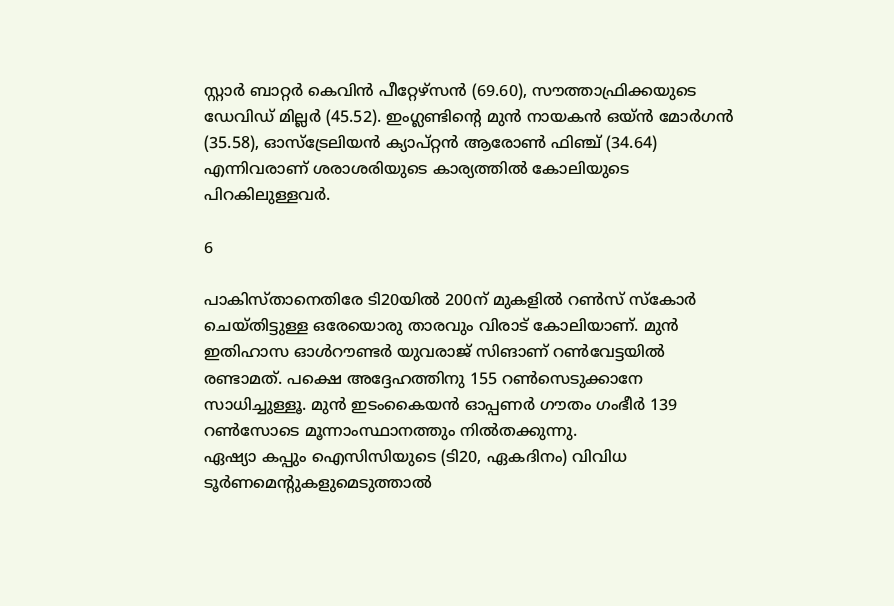സ്റ്റാര്‍ ബാറ്റര്‍ കെവിന്‍ പീറ്റേഴ്‌സന്‍ (69.60), സൗത്താഫ്രിക്കയുടെ ഡേവിഡ് മില്ലര്‍ (45.52). ഇംഗ്ലണ്ടിന്റെ മുന്‍ നായകന്‍ ഒയ്ന്‍ മോര്‍ഗന്‍ (35.58), ഓസ്‌ട്രേലിയന്‍ ക്യാപ്റ്റന്‍ ആരോണ്‍ ഫിഞ്ച് (34.64) എന്നിവരാണ് ശരാശരിയുടെ കാര്യത്തില്‍ കോലിയുടെ പിറകിലുള്ളവര്‍.

6

പാകിസ്താനെതിരേ ടി20യില്‍ 200ന് മുകളില്‍ റണ്‍സ് സ്‌കോര്‍ ചെയ്തിട്ടുള്ള ഒരേയൊരു താരവും വിരാട് കോലിയാണ്. മുന്‍ ഇതിഹാസ ഓള്‍റൗണ്ടര്‍ യുവരാജ് സിങാണ് റണ്‍വേട്ടയില്‍ രണ്ടാമത്. പക്ഷെ അദ്ദേഹത്തിനു 155 റണ്‍സെടുക്കാനേ സാധിച്ചുള്ളൂ. മുന്‍ ഇടംകൈയന്‍ ഓപ്പണര്‍ ഗൗതം ഗംഭീര്‍ 139 റണ്‍സോടെ മൂന്നാംസ്ഥാനത്തും നില്‍തക്കുന്നു.
ഏഷ്യാ കപ്പും ഐസിസിയുടെ (ടി20, ഏകദിനം) വിവിധ ടൂര്‍ണമെന്റുകളുമെടുത്താല്‍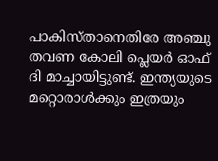പാകിസ്താനെതിരേ അഞ്ചു തവണ കോലി പ്ലെയര്‍ ഓഫ് ദി മാച്ചായിട്ടുണ്ട്. ഇന്ത്യയുടെ മറ്റൊരാള്‍ക്കും ഇത്രയും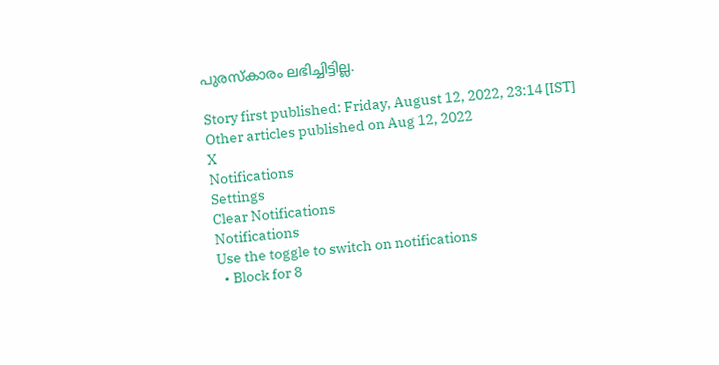പുരസ്‌കാരം ലഭിച്ചിട്ടില്ല.

Story first published: Friday, August 12, 2022, 23:14 [IST]
Other articles published on Aug 12, 2022
X
Notifications
Settings
Clear Notifications
Notifications
Use the toggle to switch on notifications
  • Block for 8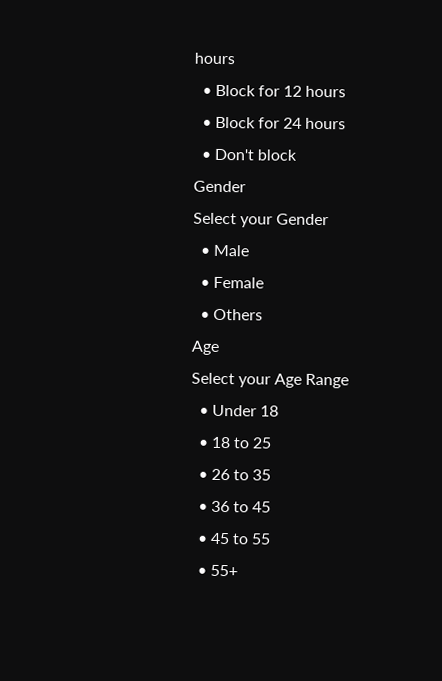hours
  • Block for 12 hours
  • Block for 24 hours
  • Don't block
Gender
Select your Gender
  • Male
  • Female
  • Others
Age
Select your Age Range
  • Under 18
  • 18 to 25
  • 26 to 35
  • 36 to 45
  • 45 to 55
  • 55+